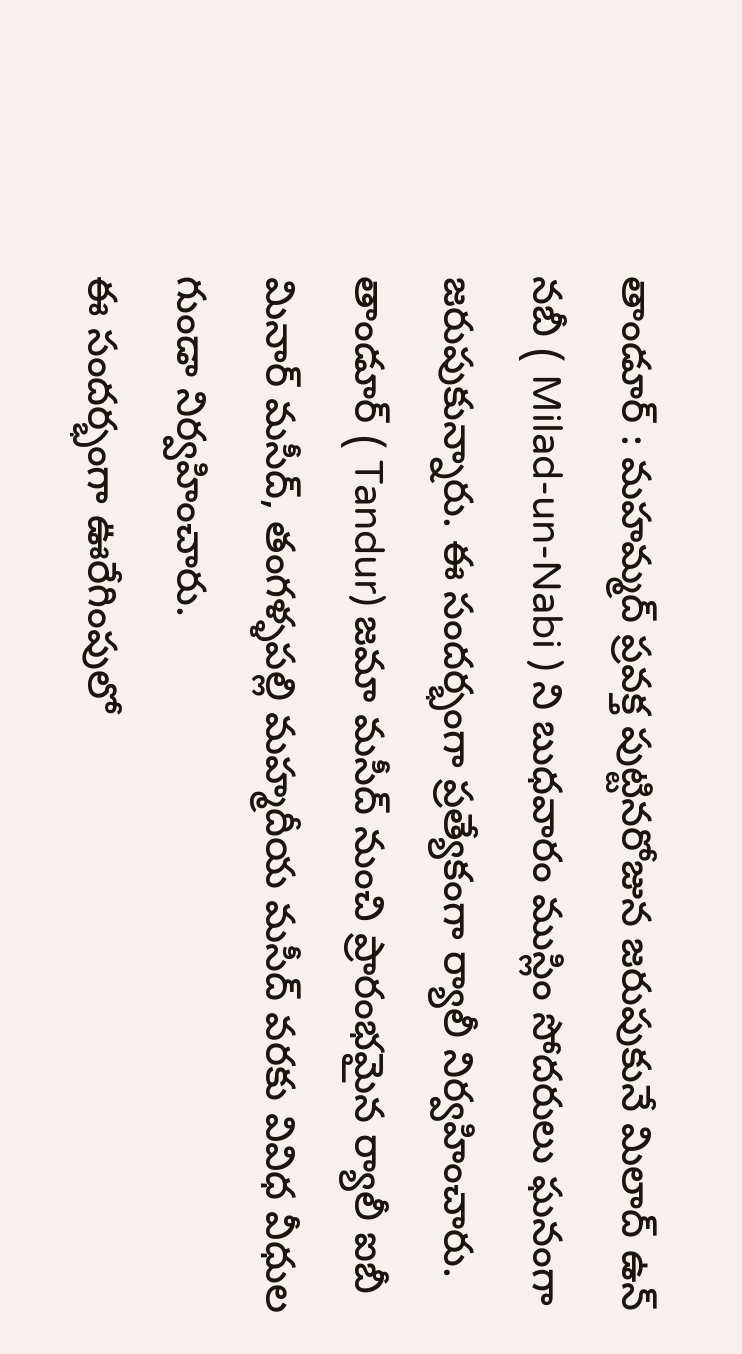తాండూర్ : మహమ్మద్ ప్రవక్త పుట్టినరోజున జరుపుకునే మిలాద్ ఉన్ నబీ ( Milad-un-Nabi ) ని బుధవారం ముస్లిం సోదరులు ఘనంగా జరుపుకున్నారు. ఈ సందర్భంగా ప్రత్యేకంగా ర్యాలీ నిర్వహించారు. తాండూర్ ( Tandur) జమా మసీద్ నుంచి ప్రారంభమైన ర్యాలీ ఐబీ మినార్ మసీద్, తంగళ్ళపల్లి మహ్మదీయ మసీద్ వరకు వివిధ వీధుల గుండా నిర్వహించారు.
ఈ సందర్భంగా ఊరేగింపులో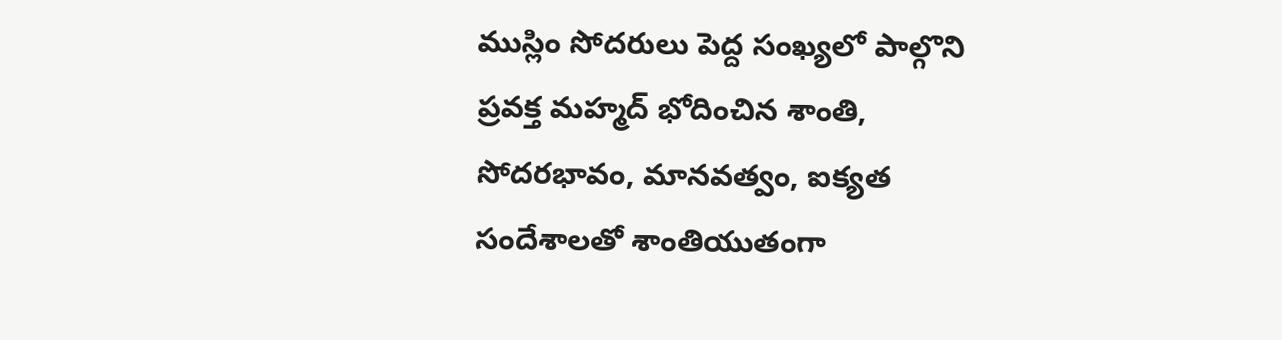ముస్లిం సోదరులు పెద్ద సంఖ్యలో పాల్గొని ప్రవక్త మహ్మద్ భోదించిన శాంతి, సోదరభావం, మానవత్వం, ఐక్యత సందేశాలతో శాంతియుతంగా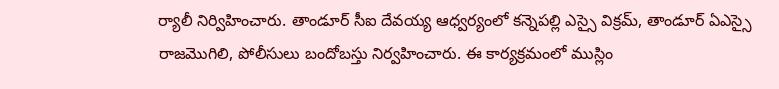ర్యాలీ నిర్విహించారు. తాండూర్ సీఐ దేవయ్య ఆధ్వర్యంలో కన్నెపల్లి ఎస్సై విక్రమ్, తాండూర్ ఏఎస్సై రాజమొగిలి, పోలీసులు బందోబస్తు నిర్వహించారు. ఈ కార్యక్రమంలో ముస్లిం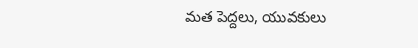మత పెద్దలు, యువకులు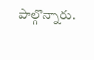పాల్గొన్నారు.